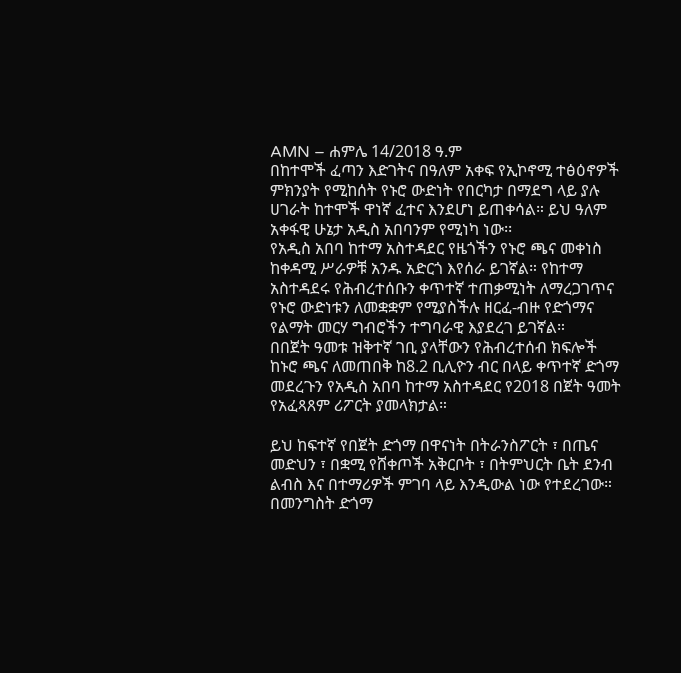AMN – ሐምሌ 14/2018 ዓ.ም
በከተሞች ፈጣን እድገትና በዓለም አቀፍ የኢኮኖሚ ተፅዕኖዎች ምክንያት የሚከሰት የኑሮ ውድነት የበርካታ በማደግ ላይ ያሉ ሀገራት ከተሞች ዋነኛ ፈተና እንደሆነ ይጠቀሳል። ይህ ዓለም አቀፋዊ ሁኔታ አዲስ አበባንም የሚነካ ነው፡፡
የአዲስ አበባ ከተማ አስተዳደር የዜጎችን የኑሮ ጫና መቀነስ ከቀዳሚ ሥራዎቹ አንዱ አድርጎ እየሰራ ይገኛል። የከተማ አስተዳደሩ የሕብረተሰቡን ቀጥተኛ ተጠቃሚነት ለማረጋገጥና የኑሮ ውድነቱን ለመቋቋም የሚያስችሉ ዘርፈ-ብዙ የድጎማና የልማት መርሃ ግብሮችን ተግባራዊ እያደረገ ይገኛል።
በበጀት ዓመቱ ዝቅተኛ ገቢ ያላቸውን የሕብረተሰብ ክፍሎች ከኑሮ ጫና ለመጠበቅ ከ8.2 ቢሊዮን ብር በላይ ቀጥተኛ ድጎማ መደረጉን የአዲስ አበባ ከተማ አስተዳደር የ2018 በጀት ዓመት የአፈጻጸም ሪፖርት ያመላክታል።

ይህ ከፍተኛ የበጀት ድጎማ በዋናነት በትራንስፖርት ፣ በጤና መድህን ፣ በቋሚ የሸቀጦች አቅርቦት ፣ በትምህርት ቤት ደንብ ልብስ እና በተማሪዎች ምገባ ላይ እንዲውል ነው የተደረገው።
በመንግስት ድጎማ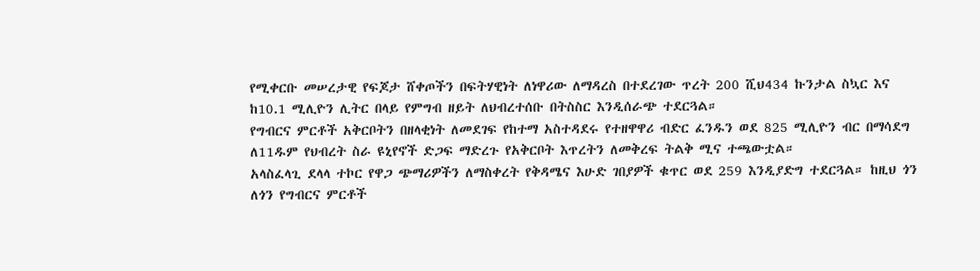የሚቀርቡ መሠረታዊ የፍጆታ ሸቀጦችን በፍትሃዊነት ለነዋሪው ለማዳረስ በተደረገው ጥረት 200 ሺህ434 ኩንታል ስኳር እና ከ10.1 ሚሊዮን ሊትር በላይ የምግብ ዘይት ለህብረተሰቡ በትስስር እንዲሰራጭ ተደርጓል።
የግብርና ምርቶች አቅርቦትን በዘላቂነት ለመደገፍ የከተማ አስተዳደሩ የተዘዋዋሪ ብድር ፈንዱን ወደ 825 ሚሊዮን ብር በማሳደግ ለ11ዱም የህብረት ስራ ዩኒየኖች ድጋፍ ማድረጉ የአቅርቦት እጥረትን ለመቅረፍ ትልቅ ሚና ተጫውቷል።
አላስፈላጊ ደላላ ተኮር የዋጋ ጭማሪዎችን ለማስቀረት የቅዳሜና እሁድ ገበያዎች ቁጥር ወደ 259 እንዲያድግ ተደርጓል። ከዚህ ጎን ለጎን የግብርና ምርቶች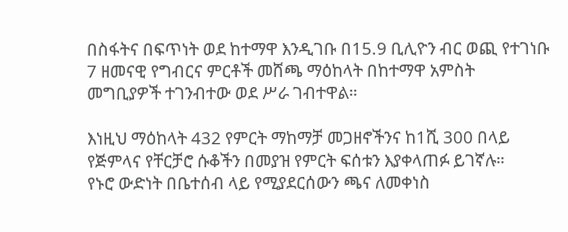በስፋትና በፍጥነት ወደ ከተማዋ እንዲገቡ በ15.9 ቢሊዮን ብር ወጪ የተገነቡ 7 ዘመናዊ የግብርና ምርቶች መሸጫ ማዕከላት በከተማዋ አምስት መግቢያዎች ተገንብተው ወደ ሥራ ገብተዋል።

እነዚህ ማዕከላት 432 የምርት ማከማቻ መጋዘኖችንና ከ1ሺ 300 በላይ የጅምላና የቸርቻሮ ሱቆችን በመያዝ የምርት ፍሰቱን እያቀላጠፉ ይገኛሉ።
የኑሮ ውድነት በቤተሰብ ላይ የሚያደርሰውን ጫና ለመቀነስ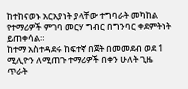ከተከናወኑ አርአያነት ያላቸው ተግባራት መካከል የተማሪዎች ምገባ መርሃ ግብር በግንባር ቀደምትነት ይጠቀሳል።
ከተማ አስተዳደሩ ከፍተኛ በጀት በመመደብ ወደ 1 ሚሊዮን ለሚጠጉ ተማሪዎች በቀን ሁለት ጊዜ ጥራት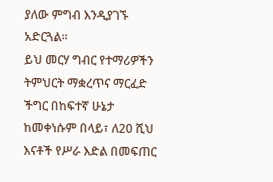ያለው ምግብ እንዲያገኙ አድርጓል።
ይህ መርሃ ግብር የተማሪዎችን ትምህርት ማቋረጥና ማርፈድ ችግር በከፍተኛ ሁኔታ ከመቀነሱም በላይ፣ ለ20 ሺህ እናቶች የሥራ እድል በመፍጠር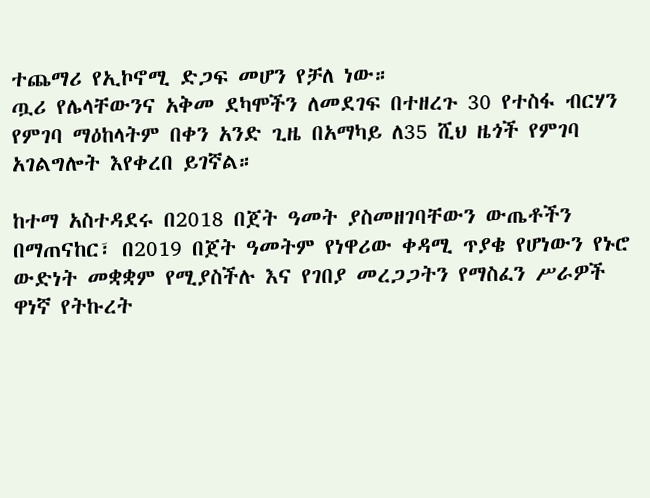ተጨማሪ የኢኮኖሚ ድጋፍ መሆን የቻለ ነው።
ጧሪ የሌላቸውንና አቅመ ደካሞችን ለመደገፍ በተዘረጉ 30 የተስፋ ብርሃን የምገባ ማዕከላትም በቀን አንድ ጊዜ በአማካይ ለ35 ሺህ ዜጎች የምገባ አገልግሎት እየቀረበ ይገኛል።

ከተማ አስተዳደሩ በ2018 በጀት ዓመት ያስመዘገባቸውን ውጤቶችን በማጠናከር፣ በ2019 በጀት ዓመትም የነዋሪው ቀዳሚ ጥያቄ የሆነውን የኑሮ ውድነት መቋቋም የሚያስችሉ እና የገበያ መረጋጋትን የማስፈን ሥራዎች ዋነኛ የትኩረት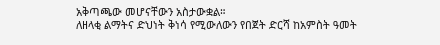አቅጣጫው መሆናቸውን አስታውቋል።
ለዘላቂ ልማትና ድህነት ቅነሳ የሚውለውን የበጀት ድርሻ ከአምስት ዓመት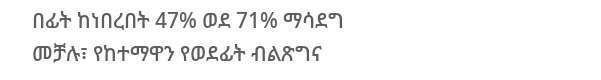በፊት ከነበረበት 47% ወደ 71% ማሳደግ መቻሉ፣ የከተማዋን የወደፊት ብልጽግና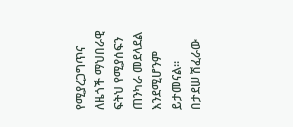የሚያረጋግጥና ለዜጎች ማህበራዊ ፍትህ የሚያሰፍን ጠንካራ መደላደል እንደሚሆንም ይታመናል።
በታደሠ ሽፈራው